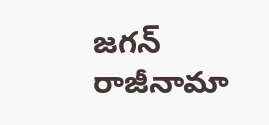జగన్ రాజీనామా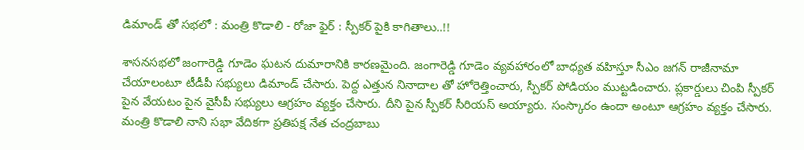డిమాండ్ తో సభలో : మంత్రి కొడాలి - రోజా ఫైర్ : స్పీకర్ పైకి కాగితాలు..!!

శాసనసభలో జంగారెడ్డి గూడెం ఘటన దుమారానికి కారణమైంది. జంగారెడ్డి గూడెం వ్యవహారంలో బాధ్యత వహిస్తూ సీఎం జగన్ రాజీనామా చేయాలంటూ టీడీపీ సభ్యులు డిమాండ్ చేసారు. పెద్ద ఎత్తున నినాదాల తో హోరెత్తించారు, స్పీకర్ పోడియం ముట్టడించారు. ప్లకార్డులు చింపి స్పీకర్ పైన వేయటం పైన వైసీపీ సభ్యులు ఆగ్రహం వ్యక్తం చేసారు. దీని పైన స్పీకర్ సీరియస్ అయ్యారు. సంస్కారం ఉందా అంటూ ఆగ్రహం వ్యక్తం చేసారు. మంత్రి కొడాలి నాని సభా వేదికగా ప్రతిపక్ష నేత చంద్రబాబు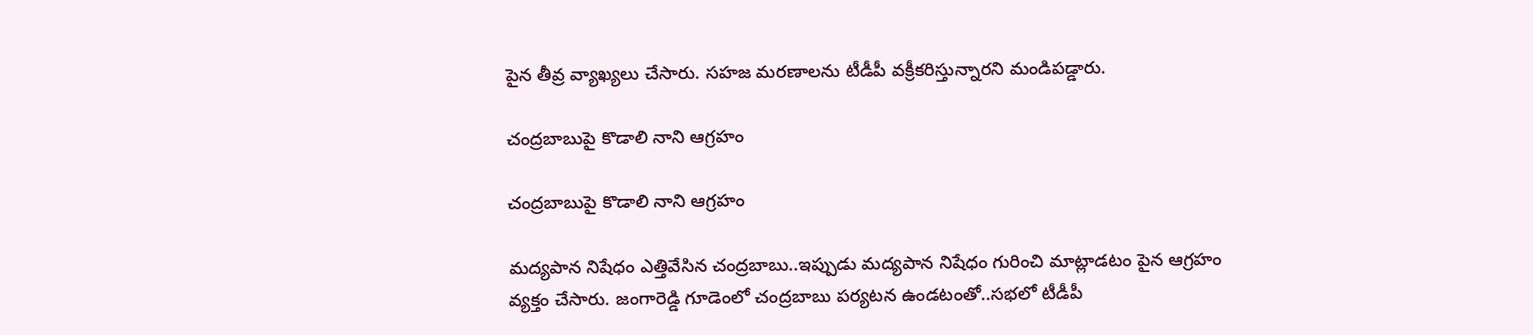పైన తీవ్ర వ్యాఖ్యలు చేసారు. సహజ మరణాలను టీడీపీ వక్రీకరిస్తున్నారని మండిపడ్డారు.

చంద్రబాబుపై కొడాలి నాని ఆగ్రహం

చంద్రబాబుపై కొడాలి నాని ఆగ్రహం

మద్యపాన నిషేధం ఎత్తివేసిన చంద్రబాబు..ఇప్పుడు మద్యపాన నిషేధం గురించి మాట్లాడటం పైన ఆగ్రహం వ్యక్తం చేసారు. జంగారెడ్డి గూడెంలో చంద్రబాబు పర్యటన ఉండటంతో..సభలో టీడీపీ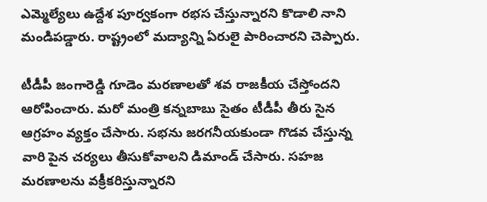ఎమ్మెల్యేలు ఉద్దేశ పూర్వకంగా రభస చేస్తున్నారని కొడాలి నాని మండిపడ్డారు. రాష్ట్రంలో మద్యాన్ని ఏరులై పారించారని చెప్పారు.

టీడీపీ జంగారెడ్డి గూడెం మరణాలతో శవ రాజకీయ చేస్తోందని ఆరోపించారు. మరో మంత్రి కన్నబాబు సైతం టీడీపీ తీరు సైన ఆగ్రహం వ్యక్తం చేసారు. సభను జరగనీయకుండా గొడవ చేస్తున్న వారి పైన చర్యలు తీసుకోవాలని డిమాండ్ చేసారు. సహజ మరణాలను వక్రీకరిస్తున్నారని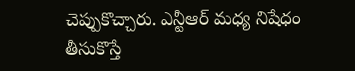చెప్పుకొచ్చారు. ఎన్టీఆర్ మధ్య నిషేధం తీసుకొస్తే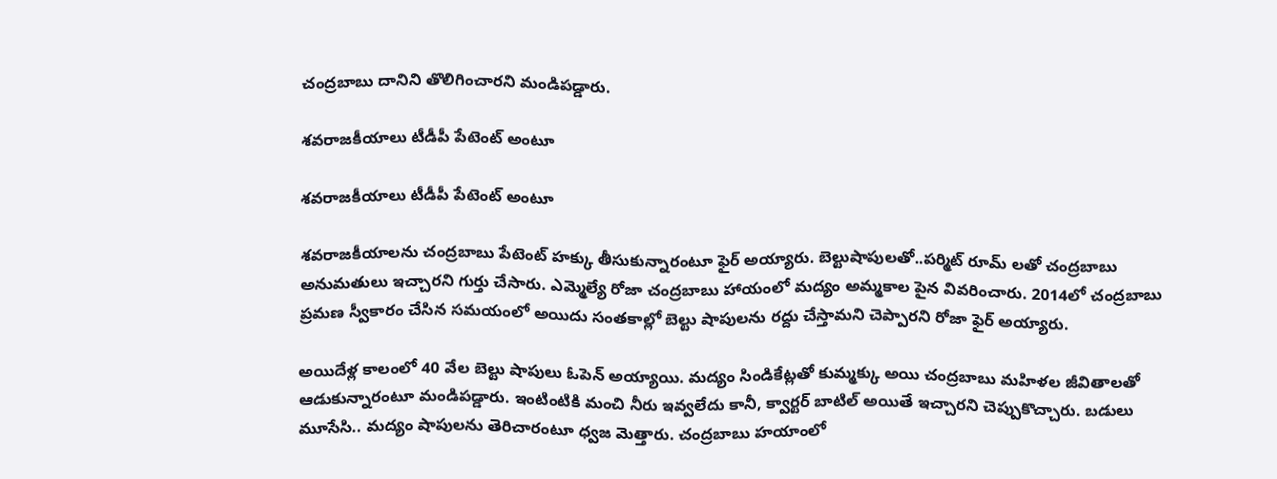చంద్రబాబు దానిని తొలిగించారని మండిపడ్డారు.

శవరాజకీయాలు టీడీపీ పేటెంట్ అంటూ

శవరాజకీయాలు టీడీపీ పేటెంట్ అంటూ

శవరాజకీయాలను చంద్రబాబు పేటెంట్ హక్కు తీసుకున్నారంటూ ఫైర్ అయ్యారు. బెల్టుషాపులతో..పర్మిట్ రూమ్ లతో చంద్రబాబు అనుమతులు ఇచ్చారని గుర్తు చేసారు. ఎమ్మెల్యే రోజా చంద్రబాబు హాయంలో మద్యం అమ్మకాల పైన వివరించారు. 2014లో చంద్రబాబు ప్రమణ స్వీకారం చేసిన సమయంలో అయిదు సంతకాల్లో బెల్టు షాపులను రద్దు చేస్తామని చెప్పారని రోజా ఫైర్ అయ్యారు.

అయిదేళ్ల కాలంలో 40 వేల బెల్టు షాపులు ఓపెన్ అయ్యాయి. మద్యం సిండికేట్లతో కుమ్మక్కు అయి చంద్రబాబు మహిళల జీవితాలతో ఆడుకున్నారంటూ మండిపడ్డారు. ఇంటింటికి మంచి నీరు ఇవ్వలేదు కానీ, క్వార్టర్ బాటిల్ అయితే ఇచ్చారని చెప్పుకొచ్చారు. బడులు మూసేసి.. మద్యం షాపులను తెరిచారంటూ ధ్వజ మెత్తారు. చంద్రబాబు హయాంలో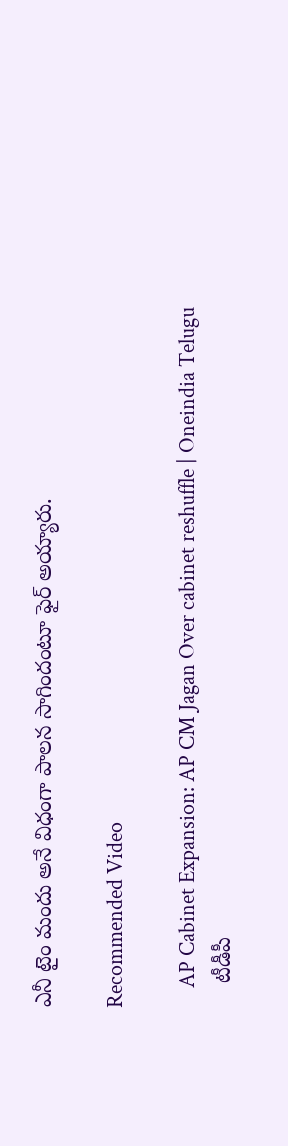ఎనీ టైం మందు అనే విధంగా పాలన సాగిందంటూ ఫైర్ అయ్యారు.

Recommended Video

    AP Cabinet Expansion: AP CM Jagan Over cabinet reshuffle | Oneindia Telugu
    టీడీపీ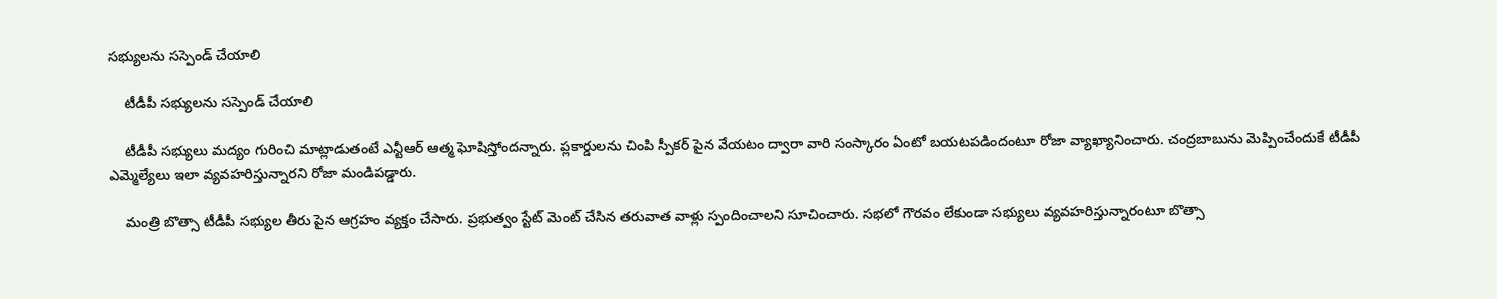సభ్యులను సస్పెండ్ చేయాలి

    టీడీపీ సభ్యులను సస్పెండ్ చేయాలి

    టీడీపీ సభ్యులు మద్యం గురించి మాట్లాడుతంటే ఎన్టీఆర్ ఆత్మ ఘోషిస్తోందన్నారు. ప్లకార్డులను చింపి స్పీకర్ పైన వేయటం ద్వారా వారి సంస్కారం ఏంటో బయటపడిందంటూ రోజా వ్యాఖ్యానించారు. చంద్రబాబును మెప్పించేందుకే టీడీపీ ఎమ్మెల్యేలు ఇలా వ్యవహరిస్తున్నారని రోజా మండిపడ్డారు.

    మంత్రి బొత్సా టీడీపీ సభ్యుల తీరు పైన ఆగ్రహం వ్యక్తం చేసారు. ప్రభుత్వం స్టేట్ మెంట్ చేసిన తరువాత వాళ్లు స్పందించాలని సూచించారు. సభలో గౌరవం లేకుండా సభ్యులు వ్యవహరిస్తున్నారంటూ బొత్సా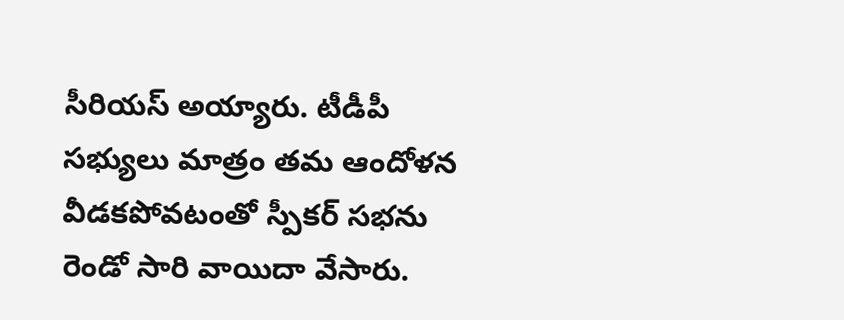సీరియస్ అయ్యారు. టీడీపీ సభ్యులు మాత్రం తమ ఆందోళన వీడకపోవటంతో స్పీకర్ సభను రెండో సారి వాయిదా వేసారు.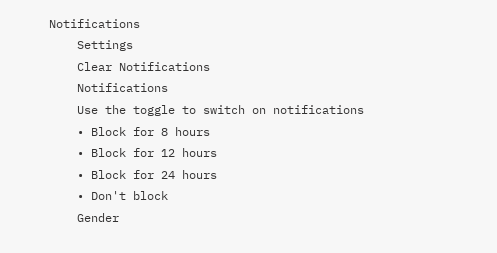Notifications
    Settings
    Clear Notifications
    Notifications
    Use the toggle to switch on notifications
    • Block for 8 hours
    • Block for 12 hours
    • Block for 24 hours
    • Don't block
    Gender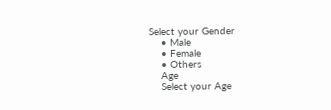Select your Gender
    • Male
    • Female
    • Others
    Age
    Select your Age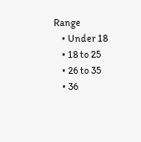Range
    • Under 18
    • 18 to 25
    • 26 to 35
    • 36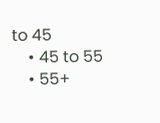to 45
    • 45 to 55
    • 55+